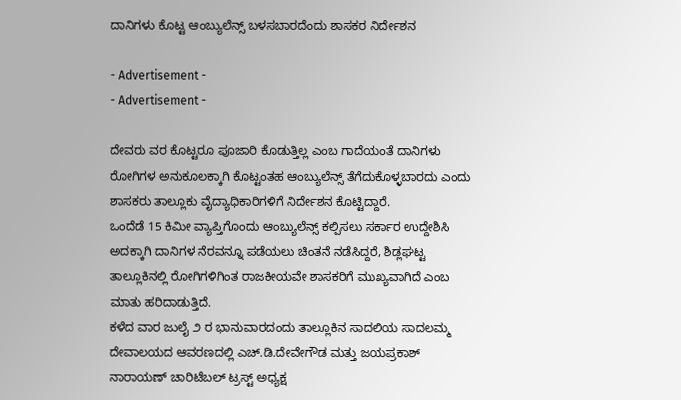ದಾನಿಗಳು ಕೊಟ್ಟ ಆಂಬ್ಯುಲೆನ್ಸ್‌ ಬಳಸಬಾರದೆಂದು ಶಾಸಕರ ನಿರ್ದೇಶನ

- Advertisement -
- Advertisement -

ದೇವರು ವರ ಕೊಟ್ಟರೂ ಪೂಜಾರಿ ಕೊಡುತ್ತಿಲ್ಲ ಎಂಬ ಗಾದೆಯಂತೆ ದಾನಿಗಳು ರೋಗಿಗಳ ಅನುಕೂಲಕ್ಕಾಗಿ ಕೊಟ್ಟಂತಹ ಆಂಬ್ಯುಲೆನ್ಸ್‌ ತೆಗೆದುಕೊಳ್ಳಬಾರದು ಎಂದು ಶಾಸಕರು ತಾಲ್ಲೂಕು ವೈದ್ಯಾಧಿಕಾರಿಗಳಿಗೆ ನಿರ್ದೇಶನ ಕೊಟ್ಟಿದ್ದಾರೆ.
ಒಂದೆಡೆ 15 ಕಿಮೀ ವ್ಯಾಪ್ತಿಗೊಂದು ಆಂಬ್ಯುಲೆನ್ಸ್‌ ಕಲ್ಪಿಸಲು ಸರ್ಕಾರ ಉದ್ದೇಶಿಸಿ ಅದಕ್ಕಾಗಿ ದಾನಿಗಳ ನೆರವನ್ನೂ ಪಡೆಯಲು ಚಿಂತನೆ ನಡೆಸಿದ್ದರೆ, ಶಿಡ್ಲಘಟ್ಟ ತಾಲ್ಲೂಕಿನಲ್ಲಿ ರೋಗಿಗಳಿಗಿಂತ ರಾಜಕೀಯವೇ ಶಾಸಕರಿಗೆ ಮುಖ್ಯವಾಗಿದೆ ಎಂಬ ಮಾತು ಹರಿದಾಡುತ್ತಿದೆ.
ಕಳೆದ ವಾರ ಜುಲೈ ೨ ರ ಭಾನುವಾರದಂದು ತಾಲ್ಲೂಕಿನ ಸಾದಲಿಯ ಸಾದಲಮ್ಮ ದೇವಾಲಯದ ಆವರಣದಲ್ಲಿ ಎಚ್.ಡಿ.ದೇವೇಗೌಡ ಮತ್ತು ಜಯಪ್ರಕಾಶ್ ನಾರಾಯಣ್ ಚಾರಿಟೆಬಲ್ ಟ್ರಸ್ಟ್ ಅಧ್ಯಕ್ಷ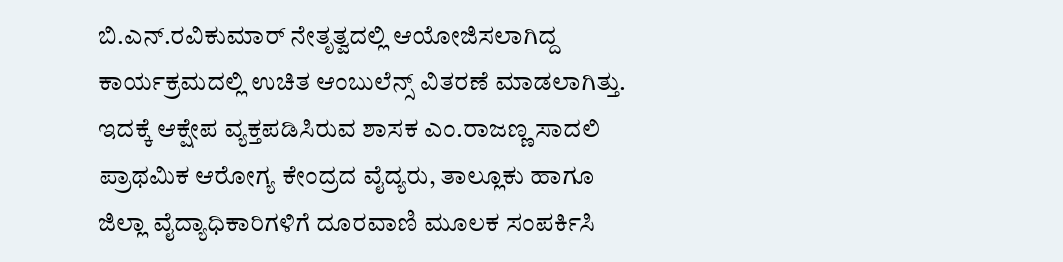ಬಿ.ಎನ್.ರವಿಕುಮಾರ್ ನೇತೃತ್ವದಲ್ಲಿ ಆಯೋಜಿಸಲಾಗಿದ್ದ ಕಾರ್ಯಕ್ರಮದಲ್ಲಿ ಉಚಿತ ಆಂಬುಲೆನ್ಸ್ ವಿತರಣೆ ಮಾಡಲಾಗಿತ್ತು. ಇದಕ್ಕೆ ಆಕ್ಷೇಪ ವ್ಯಕ್ತಪಡಿಸಿರುವ ಶಾಸಕ ಎಂ.ರಾಜಣ್ಣ ಸಾದಲಿ ಪ್ರಾಥಮಿಕ ಆರೋಗ್ಯ ಕೇಂದ್ರದ ವೈದ್ಯರು, ತಾಲ್ಲೂಕು ಹಾಗೂ ಜಿಲ್ಲಾ ವೈದ್ಯಾಧಿಕಾರಿಗಳಿಗೆ ದೂರವಾಣಿ ಮೂಲಕ ಸಂಪರ್ಕಿಸಿ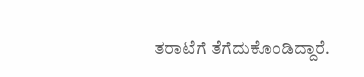ತರಾಟೆಗೆ ತೆಗೆದುಕೊಂಡಿದ್ದಾರೆ.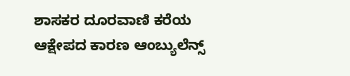ಶಾಸಕರ ದೂರವಾಣಿ ಕರೆಯ ಆಕ್ಷೇಪದ ಕಾರಣ ಆಂಬ್ಯುಲೆನ್ಸ್‌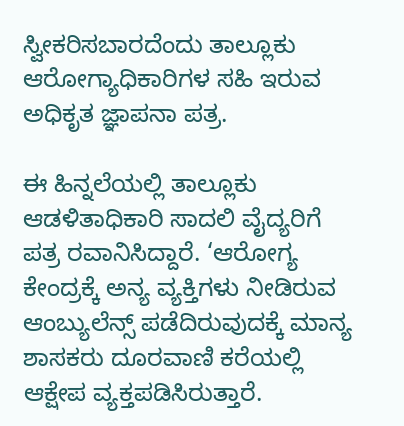ಸ್ವೀಕರಿಸಬಾರದೆಂದು ತಾಲ್ಲೂಕು ಆರೋಗ್ಯಾಧಿಕಾರಿಗಳ ಸಹಿ ಇರುವ ಅಧಿಕೃತ ಜ್ಞಾಪನಾ ಪತ್ರ.

ಈ ಹಿನ್ನಲೆಯಲ್ಲಿ ತಾಲ್ಲೂಕು ಆಡಳಿತಾಧಿಕಾರಿ ಸಾದಲಿ ವೈದ್ಯರಿಗೆ ಪತ್ರ ರವಾನಿಸಿದ್ದಾರೆ. ‘ಆರೋಗ್ಯ ಕೇಂದ್ರಕ್ಕೆ ಅನ್ಯ ವ್ಯಕ್ತಿಗಳು ನೀಡಿರುವ ಆಂಬ್ಯುಲೆನ್ಸ್‌ ಪಡೆದಿರುವುದಕ್ಕೆ ಮಾನ್ಯ ಶಾಸಕರು ದೂರವಾಣಿ ಕರೆಯಲ್ಲಿ ಆಕ್ಷೇಪ ವ್ಯಕ್ತಪಡಿಸಿರುತ್ತಾರೆ.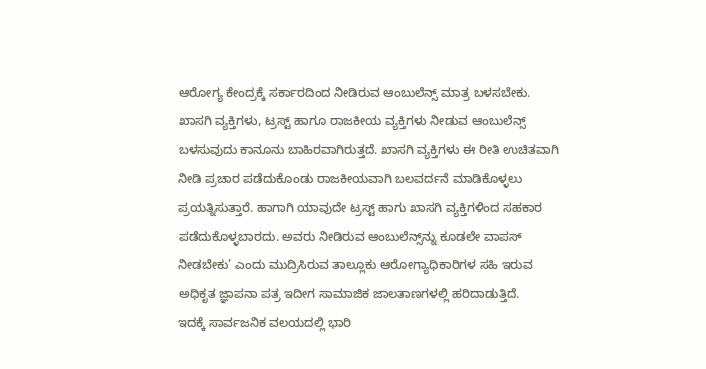ಆರೋಗ್ಯ ಕೇಂದ್ರಕ್ಕೆ ಸರ್ಕಾರದಿಂದ ನೀಡಿರುವ ಆಂಬುಲೆನ್ಸ್ ಮಾತ್ರ ಬಳಸಬೇಕು. ಖಾಸಗಿ ವ್ಯಕ್ತಿಗಳು, ಟ್ರಸ್ಟ್ ಹಾಗೂ ರಾಜಕೀಯ ವ್ಯಕ್ತಿಗಳು ನೀಡುವ ಆಂಬುಲೆನ್ಸ್ ಬಳಸುವುದು ಕಾನೂನು ಬಾಹಿರವಾಗಿರುತ್ತದೆ. ಖಾಸಗಿ ವ್ಯಕ್ತಿಗಳು ಈ ರೀತಿ ಉಚಿತವಾಗಿ ನೀಡಿ ಪ್ರಚಾರ ಪಡೆದುಕೊಂಡು ರಾಜಕೀಯವಾಗಿ ಬಲವರ್ದನೆ ಮಾಡಿಕೊಳ್ಳಲು ಪ್ರಯತ್ನಿಸುತ್ತಾರೆ. ಹಾಗಾಗಿ ಯಾವುದೇ ಟ್ರಸ್ಟ್ ಹಾಗು ಖಾಸಗಿ ವ್ಯಕ್ತಿಗಳಿಂದ ಸಹಕಾರ ಪಡೆದುಕೊಳ್ಳಬಾರದು. ಅವರು ನೀಡಿರುವ ಆಂಬುಲೆನ್ಸ್‌ನ್ನು ಕೂಡಲೇ ವಾಪಸ್ ನೀಡಬೇಕು’ ಎಂದು ಮುದ್ರಿಸಿರುವ ತಾಲ್ಲೂಕು ಆರೋಗ್ಯಾಧಿಕಾರಿಗಳ ಸಹಿ ಇರುವ ಅಧಿಕೃತ ಜ್ಞಾಪನಾ ಪತ್ರ ಇದೀಗ ಸಾಮಾಜಿಕ ಜಾಲತಾಣಗಳಲ್ಲಿ ಹರಿದಾಡುತ್ತಿದೆ.
ಇದಕ್ಕೆ ಸಾರ್ವಜನಿಕ ವಲಯದಲ್ಲಿ ಭಾರಿ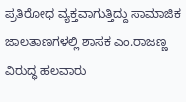ಪ್ರತಿರೋಧ ವ್ಯಕ್ತವಾಗುತ್ತಿದ್ದು ಸಾಮಾಜಿಕ ಜಾಲತಾಣಗಳಲ್ಲಿ ಶಾಸಕ ಎಂ.ರಾಜಣ್ಣ ವಿರುದ್ಧ ಹಲವಾರು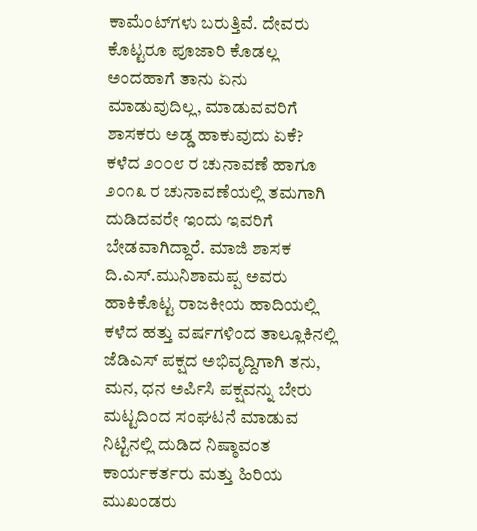ಕಾಮೆಂಟ್‌ಗಳು ಬರುತ್ತಿವೆ. ದೇವರು ಕೊಟ್ಟರೂ ಪೂಜಾರಿ ಕೊಡಲ್ಲ ಅಂದಹಾಗೆ ತಾನು ಏನು ಮಾಡುವುದಿಲ್ಲ, ಮಾಡುವವರಿಗೆ ಶಾಸಕರು ಅಡ್ಡ ಹಾಕುವುದು ಏಕೆ? ಕಳೆದ ೨೦೦೮ ರ ಚುನಾವಣೆ ಹಾಗೂ ೨೦೧೩ ರ ಚುನಾವಣೆಯಲ್ಲಿ ತಮಗಾಗಿ ದುಡಿದವರೇ ಇಂದು ಇವರಿಗೆ ಬೇಡವಾಗಿದ್ದಾರೆ. ಮಾಜಿ ಶಾಸಕ ದಿ.ಎಸ್.ಮುನಿಶಾಮಪ್ಪ ಅವರು ಹಾಕಿಕೊಟ್ಟ ರಾಜಕೀಯ ಹಾದಿಯಲ್ಲಿ ಕಳೆದ ಹತ್ತು ವರ್ಷಗಳಿಂದ ತಾಲ್ಲೂಕಿನಲ್ಲಿ ಜೆಡಿಎಸ್ ಪಕ್ಷದ ಅಭಿವೃದ್ದಿಗಾಗಿ ತನು, ಮನ, ಧನ ಅರ್ಪಿಸಿ ಪಕ್ಷವನ್ನು ಬೇರು ಮಟ್ಟದಿಂದ ಸಂಘಟನೆ ಮಾಡುವ ನಿಟ್ಟಿನಲ್ಲಿ ದುಡಿದ ನಿಷ್ಠಾವಂತ ಕಾರ್ಯಕರ್ತರು ಮತ್ತು ಹಿರಿಯ ಮುಖಂಡರು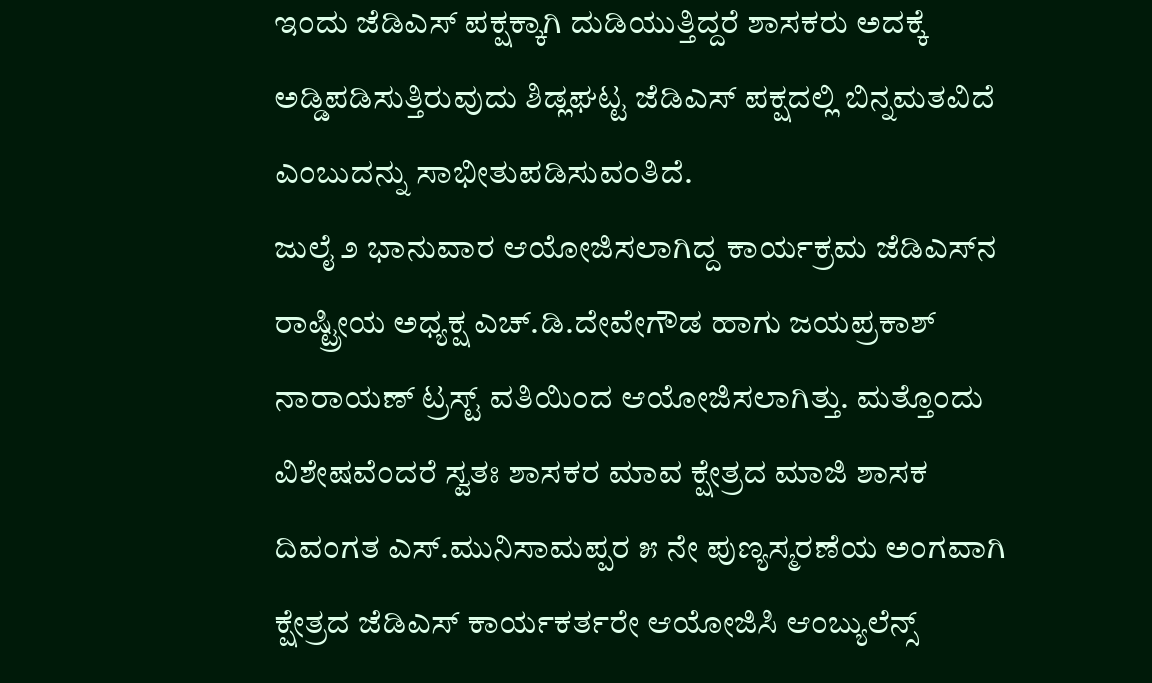ಇಂದು ಜೆಡಿಎಸ್ ಪಕ್ಷಕ್ಕಾಗಿ ದುಡಿಯುತ್ತಿದ್ದರೆ ಶಾಸಕರು ಅದಕ್ಕೆ ಅಡ್ಡಿಪಡಿಸುತ್ತಿರುವುದು ಶಿಡ್ಲಘಟ್ಟ ಜೆಡಿಎಸ್ ಪಕ್ಷದಲ್ಲಿ ಬಿನ್ನಮತವಿದೆ ಎಂಬುದನ್ನು ಸಾಭೀತುಪಡಿಸುವಂತಿದೆ.
ಜುಲೈ ೨ ಭಾನುವಾರ ಆಯೋಜಿಸಲಾಗಿದ್ದ ಕಾರ್ಯಕ್ರಮ ಜೆಡಿಎಸ್‌ನ ರಾಷ್ಟ್ರೀಯ ಅಧ್ಯಕ್ಷ ಎಚ್.ಡಿ.ದೇವೇಗೌಡ ಹಾಗು ಜಯಪ್ರಕಾಶ್ ನಾರಾಯಣ್ ಟ್ರಸ್ಟ್ ವತಿಯಿಂದ ಆಯೋಜಿಸಲಾಗಿತ್ತು. ಮತ್ತೊಂದು ವಿಶೇಷವೆಂದರೆ ಸ್ವತಃ ಶಾಸಕರ ಮಾವ ಕ್ಷೇತ್ರದ ಮಾಜಿ ಶಾಸಕ ದಿವಂಗತ ಎಸ್.ಮುನಿಸಾಮಪ್ಪರ ೫ ನೇ ಪುಣ್ಯಸ್ಮರಣೆಯ ಅಂಗವಾಗಿ ಕ್ಷೇತ್ರದ ಜೆಡಿಎಸ್ ಕಾರ್ಯಕರ್ತರೇ ಆಯೋಜಿಸಿ ಆಂಬ್ಯುಲೆನ್ಸ್‌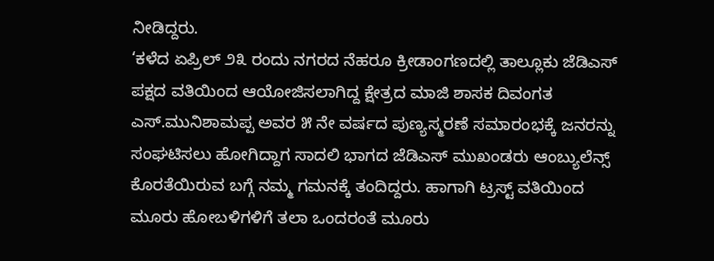ನೀಡಿದ್ದರು.
‘ಕಳೆದ ಏಪ್ರಿಲ್‌ ೨೩ ರಂದು ನಗರದ ನೆಹರೂ ಕ್ರೀಡಾಂಗಣದಲ್ಲಿ ತಾಲ್ಲೂಕು ಜೆಡಿಎಸ್ ಪಕ್ಷದ ವತಿಯಿಂದ ಆಯೋಜಿಸಲಾಗಿದ್ದ ಕ್ಷೇತ್ರದ ಮಾಜಿ ಶಾಸಕ ದಿವಂಗತ ಎಸ್.ಮುನಿಶಾಮಪ್ಪ ಅವರ ೫ ನೇ ವರ್ಷದ ಪುಣ್ಯಸ್ಮರಣೆ ಸಮಾರಂಭಕ್ಕೆ ಜನರನ್ನು ಸಂಘಟಿಸಲು ಹೋಗಿದ್ದಾಗ ಸಾದಲಿ ಭಾಗದ ಜೆಡಿಎಸ್ ಮುಖಂಡರು ಆಂಬ್ಯುಲೆನ್ಸ್ ಕೊರತೆಯಿರುವ ಬಗ್ಗೆ ನಮ್ಮ ಗಮನಕ್ಕೆ ತಂದಿದ್ದರು. ಹಾಗಾಗಿ ಟ್ರಸ್ಟ್ ವತಿಯಿಂದ ಮೂರು ಹೋಬಳಿಗಳಿಗೆ ತಲಾ ಒಂದರಂತೆ ಮೂರು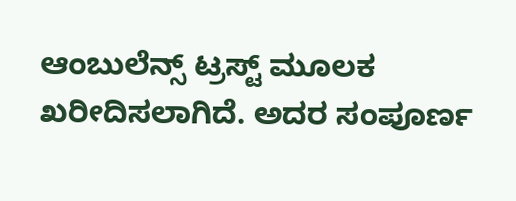ಆಂಬುಲೆನ್ಸ್ ಟ್ರಸ್ಟ್ ಮೂಲಕ ಖರೀದಿಸಲಾಗಿದೆ. ಅದರ ಸಂಪೂರ್ಣ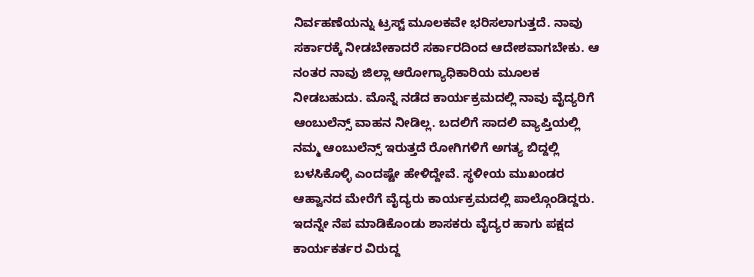ನಿರ್ವಹಣೆಯನ್ನು ಟ್ರಸ್ಟ್ ಮೂಲಕವೇ ಭರಿಸಲಾಗುತ್ತದೆ. ನಾವು ಸರ್ಕಾರಕ್ಕೆ ನೀಡಬೇಕಾದರೆ ಸರ್ಕಾರದಿಂದ ಆದೇಶವಾಗಬೇಕು. ಆ ನಂತರ ನಾವು ಜಿಲ್ಲಾ ಆರೋಗ್ಯಾಧಿಕಾರಿಯ ಮೂಲಕ ನೀಡಬಹುದು. ಮೊನ್ನೆ ನಡೆದ ಕಾರ್ಯಕ್ರಮದಲ್ಲಿ ನಾವು ವೈದ್ಯರಿಗೆ ಆಂಬುಲೆನ್ಸ್ ವಾಹನ ನೀಡಿಲ್ಲ. ಬದಲಿಗೆ ಸಾದಲಿ ವ್ಯಾಪ್ತಿಯಲ್ಲಿ ನಮ್ಮ ಆಂಬುಲೆನ್ಸ್ ಇರುತ್ತದೆ ರೋಗಿಗಳಿಗೆ ಅಗತ್ಯ ಬಿದ್ದಲ್ಲಿ ಬಳಸಿಕೊಳ್ಳಿ ಎಂದಷ್ಟೇ ಹೇಳಿದ್ದೇವೆ. ಸ್ಥಳೀಯ ಮುಖಂಡರ ಆಹ್ವಾನದ ಮೇರೆಗೆ ವೈದ್ಯರು ಕಾರ್ಯಕ್ರಮದಲ್ಲಿ ಪಾಲ್ಗೊಂಡಿದ್ದರು. ಇದನ್ನೇ ನೆಪ ಮಾಡಿಕೊಂಡು ಶಾಸಕರು ವೈದ್ಯರ ಹಾಗು ಪಕ್ಷದ ಕಾರ್ಯಕರ್ತರ ವಿರುದ್ದ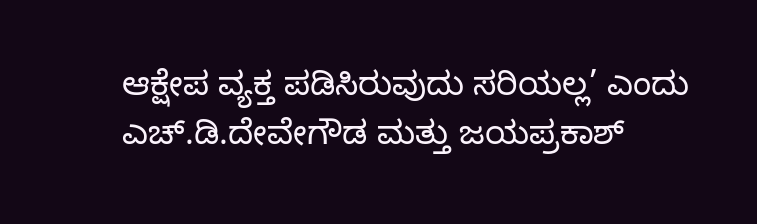ಆಕ್ಷೇಪ ವ್ಯಕ್ತ ಪಡಿಸಿರುವುದು ಸರಿಯಲ್ಲ’ ಎಂದು ಎಚ್.ಡಿ.ದೇವೇಗೌಡ ಮತ್ತು ಜಯಪ್ರಕಾಶ್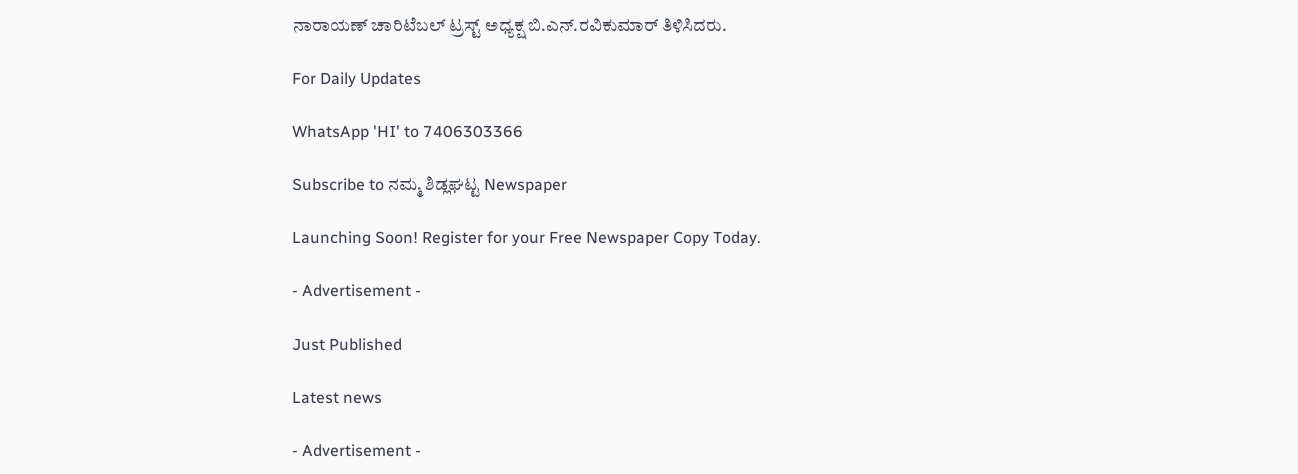ನಾರಾಯಣ್ ಚಾರಿಟೆಬಲ್ ಟ್ರಸ್ಟ್ ಅಧ್ಯಕ್ಷ ಬಿ.ಎನ್.ರವಿಕುಮಾರ್ ತಿಳಿಸಿದರು.

For Daily Updates

WhatsApp 'HI' to 7406303366

Subscribe to ನಮ್ಮ ಶಿಡ್ಲಘಟ್ಟ Newspaper

Launching Soon! Register for your Free Newspaper Copy Today.

- Advertisement -

Just Published

Latest news

- Advertisement -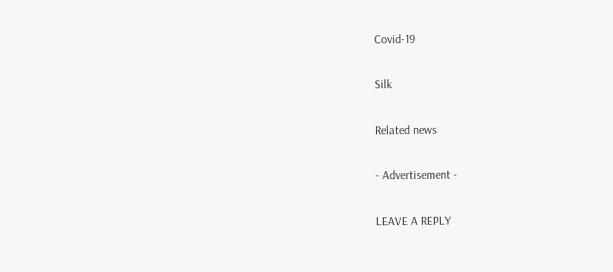Covid-19

Silk

Related news

- Advertisement -

LEAVE A REPLY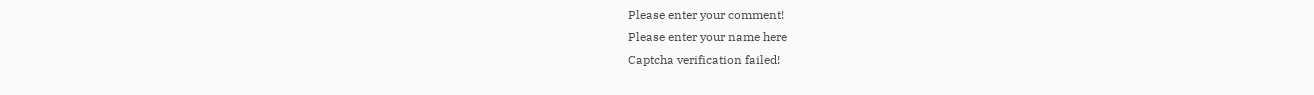Please enter your comment!
Please enter your name here
Captcha verification failed!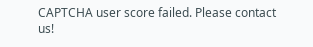CAPTCHA user score failed. Please contact us!